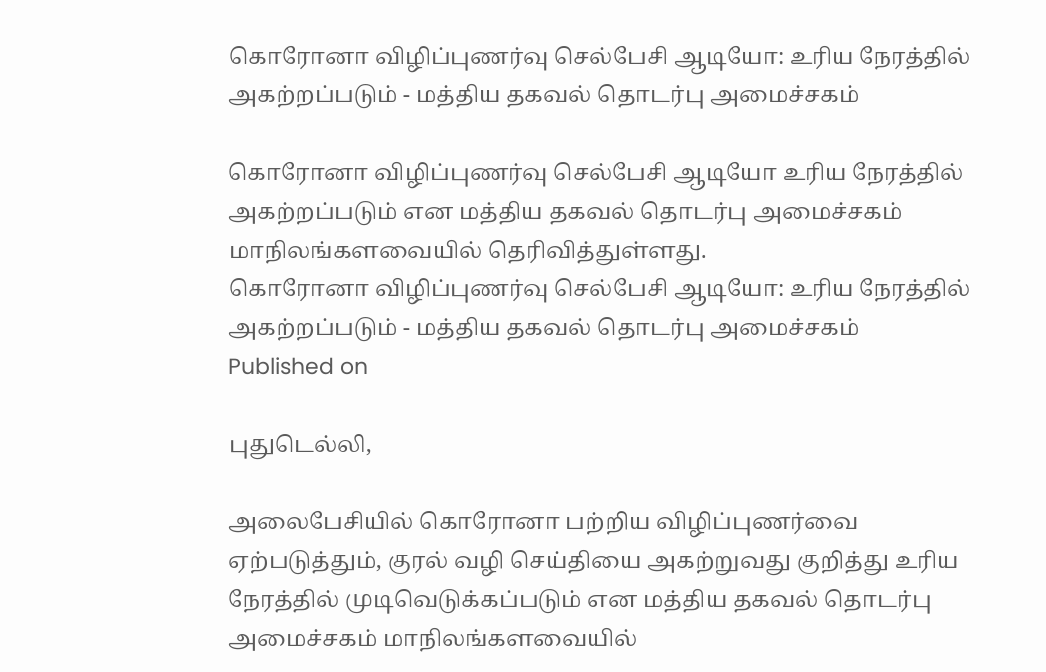கொரோனா விழிப்புணர்வு செல்பேசி ஆடியோ: உரிய நேரத்தில் அகற்றப்படும் - மத்திய தகவல் தொடர்பு அமைச்சகம்

கொரோனா விழிப்புணர்வு செல்பேசி ஆடியோ உரிய நேரத்தில் அகற்றப்படும் என மத்திய தகவல் தொடர்பு அமைச்சகம் மாநிலங்களவையில் தெரிவித்துள்ளது.
கொரோனா விழிப்புணர்வு செல்பேசி ஆடியோ: உரிய நேரத்தில் அகற்றப்படும் - மத்திய தகவல் தொடர்பு அமைச்சகம்
Published on

புதுடெல்லி,

அலைபேசியில் கொரோனா பற்றிய விழிப்புணர்வை ஏற்படுத்தும், குரல் வழி செய்தியை அகற்றுவது குறித்து உரிய நேரத்தில் முடிவெடுக்கப்படும் என மத்திய தகவல் தொடர்பு அமைச்சகம் மாநிலங்களவையில்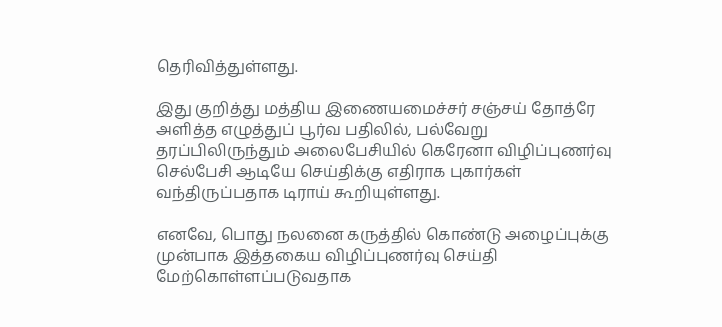தெரிவித்துள்ளது.

இது குறித்து மத்திய இணையமைச்சர் சஞ்சய் தோத்ரே அளித்த எழுத்துப் பூர்வ பதிலில், பல்வேறு தரப்பிலிருந்தும் அலைபேசியில் கெரேனா விழிப்புணர்வு செல்பேசி ஆடியே செய்திக்கு எதிராக புகார்கள் வந்திருப்பதாக டிராய் கூறியுள்ளது.

எனவே, பொது நலனை கருத்தில் கொண்டு அழைப்புக்கு முன்பாக இத்தகைய விழிப்புணர்வு செய்தி மேற்கொள்ளப்படுவதாக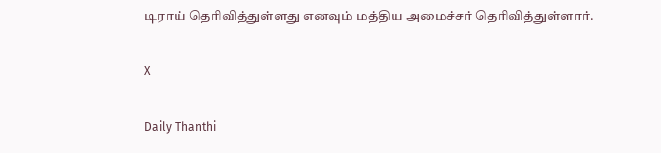டிராய் தெரிவித்துள்ளது எனவும் மத்திய அமைச்சர் தெரிவித்துள்ளார்.

X

Daily Thanthi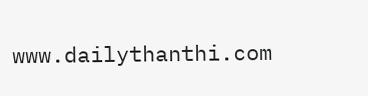www.dailythanthi.com